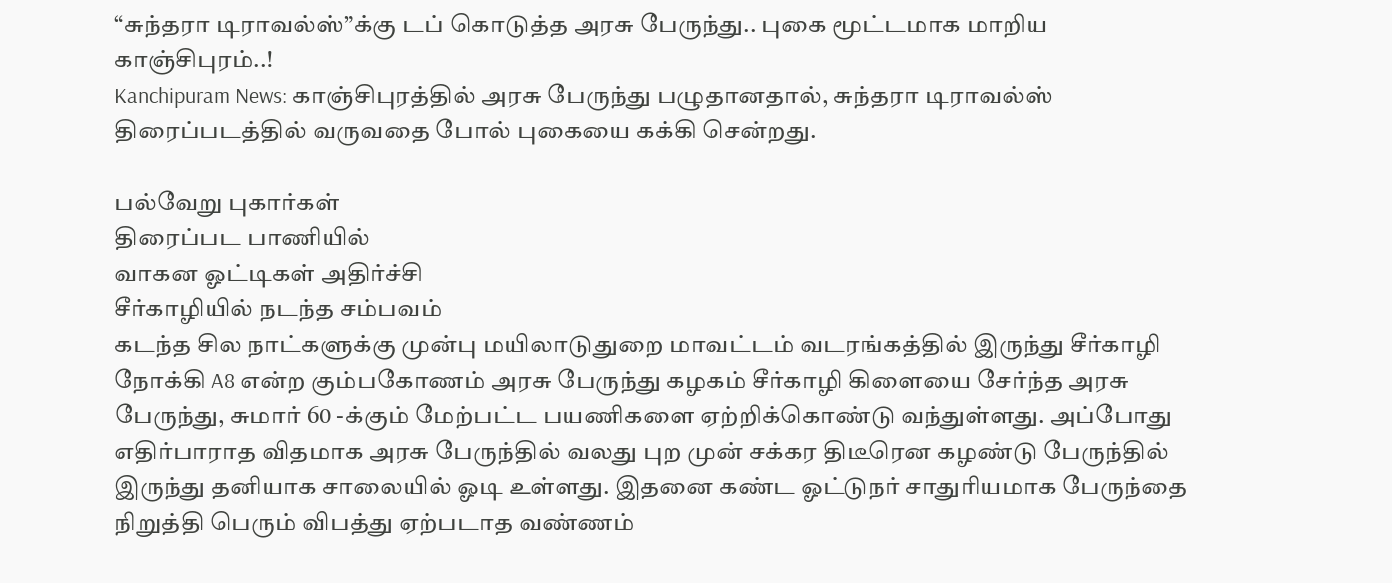“சுந்தரா டிராவல்ஸ்”க்கு டப் கொடுத்த அரசு பேருந்து.. புகை மூட்டமாக மாறிய காஞ்சிபுரம்..!
Kanchipuram News: காஞ்சிபுரத்தில் அரசு பேருந்து பழுதானதால், சுந்தரா டிராவல்ஸ் திரைப்படத்தில் வருவதை போல் புகையை கக்கி சென்றது.

பல்வேறு புகார்கள்
திரைப்பட பாணியில்
வாகன ஓட்டிகள் அதிர்ச்சி
சீர்காழியில் நடந்த சம்பவம்
கடந்த சில நாட்களுக்கு முன்பு மயிலாடுதுறை மாவட்டம் வடரங்கத்தில் இருந்து சீர்காழி நோக்கி A8 என்ற கும்பகோணம் அரசு பேருந்து கழகம் சீர்காழி கிளையை சேர்ந்த அரசு பேருந்து, சுமார் 60 -க்கும் மேற்பட்ட பயணிகளை ஏற்றிக்கொண்டு வந்துள்ளது. அப்போது எதிர்பாராத விதமாக அரசு பேருந்தில் வலது புற முன் சக்கர திடீரென கழண்டு பேருந்தில் இருந்து தனியாக சாலையில் ஓடி உள்ளது. இதனை கண்ட ஓட்டுநர் சாதுரியமாக பேருந்தை நிறுத்தி பெரும் விபத்து ஏற்படாத வண்ணம்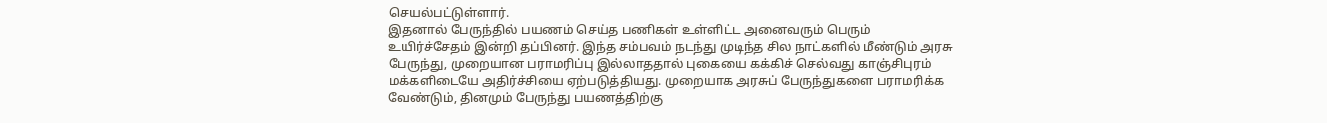செயல்பட்டுள்ளார்.
இதனால் பேருந்தில் பயணம் செய்த பணிகள் உள்ளிட்ட அனைவரும் பெரும் உயிர்ச்சேதம் இன்றி தப்பினர். இந்த சம்பவம் நடந்து முடிந்த சில நாட்களில் மீண்டும் அரசு பேருந்து, முறையான பராமரிப்பு இல்லாததால் புகையை கக்கிச் செல்வது காஞ்சிபுரம் மக்களிடையே அதிர்ச்சியை ஏற்படுத்தியது. முறையாக அரசுப் பேருந்துகளை பராமரிக்க வேண்டும், தினமும் பேருந்து பயணத்திற்கு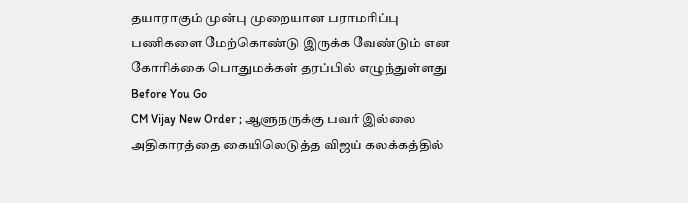தயாராகும் முன்பு முறையான பராமரிப்பு பணிகளை மேற்கொண்டு இருக்க வேண்டும் என கோரிக்கை பொதுமக்கள் தரப்பில் எழுந்துள்ளது
Before You Go
CM Vijay New Order ; ஆளுநருக்கு பவர் இல்லை அதிகாரத்தை கையிலெடுத்த விஜய் கலக்கத்தில்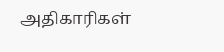அதிகாரிகள்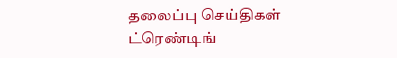தலைப்பு செய்திகள்
ட்ரெண்டிங்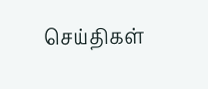செய்திகள்